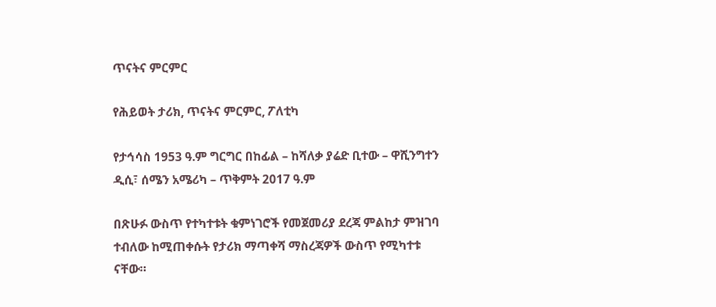ጥናትና ምርምር

የሕይወት ታሪክ, ጥናትና ምርምር, ፖለቲካ

የታኅሳስ 1953 ዓ.ም ግርግር በከፊል – ከሻለቃ ያሬድ ቢተው – ዋሺንግተን ዲሲ፣ ሰሜን አሜሪካ – ጥቅምት 2017 ዓ.ም

በጽሁፉ ውስጥ የተካተቱት ቁምነገሮች የመጀመሪያ ደረጃ ምልከታ ምዝገባ ተብለው ከሚጠቀሱት የታሪክ ማጣቀሻ ማስረጃዎች ውስጥ የሚካተቱ ናቸው።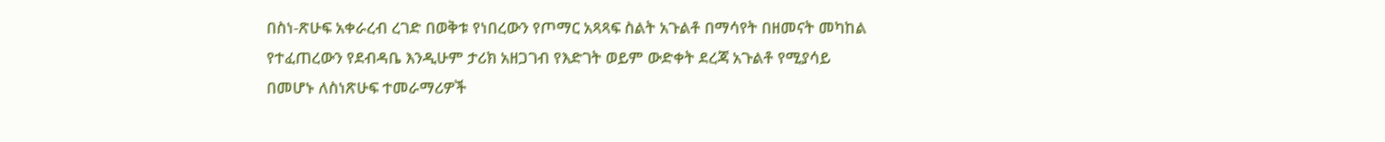በስነ-ጽሁፍ አቀራረብ ረገድ በወቅቱ የነበረውን የጦማር አጻጻፍ ስልት አጉልቶ በማሳየት በዘመናት መካከል የተፈጠረውን የደብዳቤ እንዲሁም ታሪክ አዘጋገብ የእድገት ወይም ውድቀት ደረጃ አጉልቶ የሚያሳይ በመሆኑ ለስነጽሁፍ ተመራማሪዎች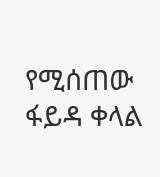የሚሰጠው ፋይዳ ቀላል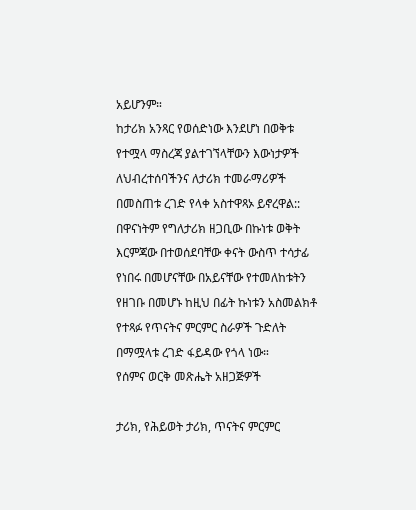አይሆንም።
ከታሪክ አንጻር የወሰድነው እንደሆነ በወቅቱ የተሟላ ማስረጃ ያልተገኘላቸውን እውነታዎች ለህብረተሰባችንና ለታሪክ ተመራማሪዎች በመስጠቱ ረገድ የላቀ አስተዋጻኦ ይኖረዋል:: በዋናነትም የግለታሪክ ዘጋቢው በኩነቱ ወቅት እርምጃው በተወሰደባቸው ቀናት ውስጥ ተሳታፊ የነበሩ በመሆናቸው በአይናቸው የተመለከቱትን የዘገቡ በመሆኑ ከዚህ በፊት ኩነቱን አስመልክቶ የተጻፉ የጥናትና ምርምር ስራዎች ጉድለት በማሟላቱ ረገድ ፋይዳው የጎላ ነው።
የሰምና ወርቅ መጽሔት አዘጋጅዎች

ታሪክ, የሕይወት ታሪክ, ጥናትና ምርምር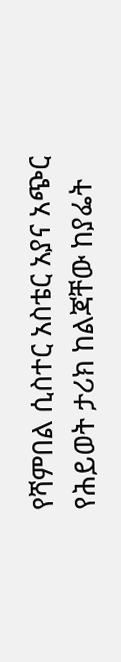የሻምበል ሲስተር አስቴር አያና አጭር የሕይወት ታሪክ ከልጃቸው ከያፌት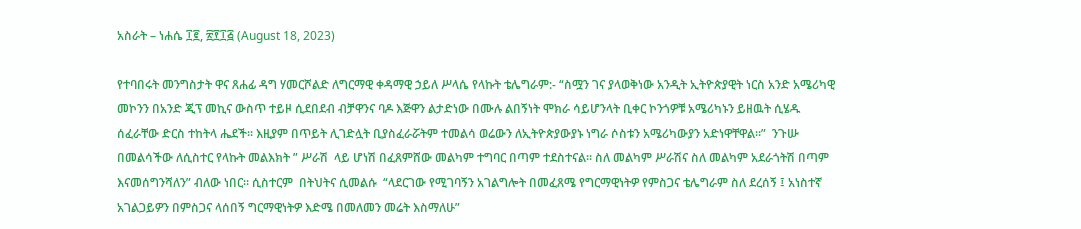አስራት – ነሐሴ ፲፪, ፳፻፲፭ (August 18, 2023)

የተባበሩት መንግስታት ዋና ጸሐፊ ዳግ ሃመርሾልድ ለግርማዊ ቀዳማዊ ኃይለ ሥላሴ የላኩት ቴሌግራም:- “ስሟን ገና ያላወቅነው አንዲት ኢትዮጵያዊት ነርስ አንድ አሜሪካዊ መኮንን በአንድ ጂፕ መኪና ውስጥ ተይዞ ሲደበደብ ብቻዋንና ባዶ እጅዋን ልታድነው በሙሉ ልበኝነት ሞክራ ሳይሆንላት ቢቀር ኮንጎዎቹ አሜሪካኑን ይዘዉት ሲሄዱ ሰፈራቸው ድርስ ተከትላ ሔደች፡፡ እዚያም በጥይት ሊገድሏት ቢያስፈራሯትም ተመልሳ ወሬውን ለኢትዮጵያውያኑ ነግራ ሶስቱን አሜሪካውያን አድነዋቸዋል፡፡”  ንጉሡ በመልሳችው ለሲስተር የላኩት መልእክት ” ሥራሽ  ላይ ሆነሽ በፈጸምሸው መልካም ተግባር በጣም ተደስተናል፡፡ ስለ መልካም ሥራሽና ስለ መልካም አደራጎትሽ በጣም እናመሰግንሻለን” ብለው ነበር፡፡ ሲስተርም  በትህትና ሲመልሱ  “ላደርገው የሚገባኝን አገልግሎት በመፈጸሜ የግርማዊነትዎ የምስጋና ቴሌግራም ስለ ደረሰኝ ፤ አነስተኛ አገልጋይዎን በምስጋና ላሰበኝ ግርማዊነትዎ እድሜ በመለመን መሬት እስማለሁ”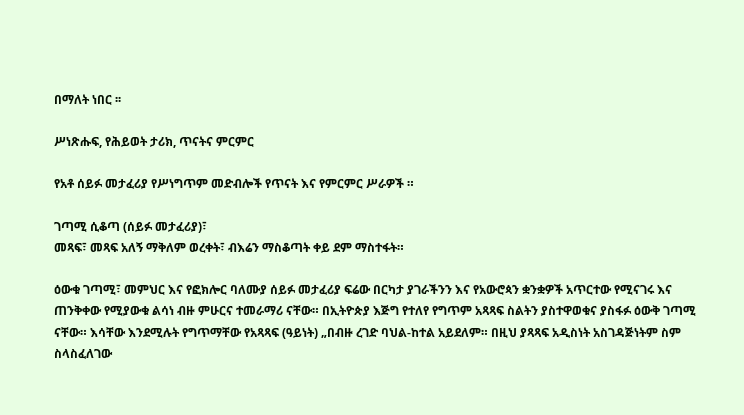በማለት ነበር ፡፡

ሥነጽሑፍ, የሕይወት ታሪክ, ጥናትና ምርምር

የአቶ ሰይፉ መታፈሪያ የሥነግጥም መድብሎች የጥናት እና የምርምር ሥራዎች ።

ገጣሚ ሲቆጣ (ሰይፉ መታፈሪያ)፣
መጻፍ፣ መጻፍ አለኝ ማቅለም ወረቀት፣ ብእሬን ማስቆጣት ቀይ ደም ማስተፋት።

ዕውቁ ገጣሚ፣ መምህር እና የፎክሎር ባለሙያ ሰይፉ መታፈሪያ ፍሬው በርካታ ያገራችንን እና የአውሮጳን ቋንቋዎች አጥርተው የሚናገሩ እና ጠንቅቀው የሚያውቁ ልሳነ ብዙ ምሁርና ተመራማሪ ናቸው። በኢትዮጵያ እጅግ የተለየ የግጥም አጻጻፍ ስልትን ያስተዋወቁና ያስፋፉ ዕውቅ ገጣሚ ናቸው። እሳቸው እንደሚሉት የግጥማቸው የአጻጻፍ (ዓይነት) „በብዙ ረገድ ባህል-ከተል አይደለም። በዚህ ያጻጻፍ አዲስነት አስገዳጅነትም ስም ስላስፈለገው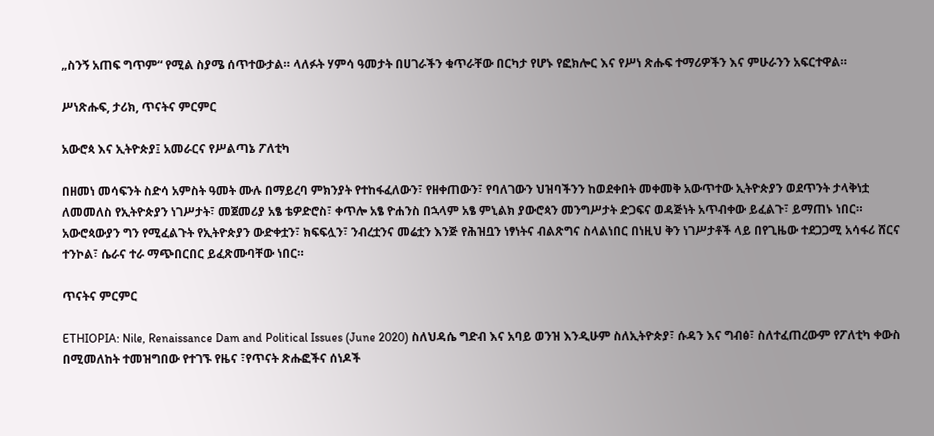„ስንኝ አጠፍ ግጥም“ የሚል ስያሜ ሰጥተውታል። ላለፉት ሃምሳ ዓመታት በሀገራችን ቁጥራቸው በርካታ የሆኑ የፎክሎር እና የሥነ ጽሑፍ ተማሪዎችን እና ምሁራንን አፍርተዋል።

ሥነጽሑፍ, ታሪክ, ጥናትና ምርምር

አውሮጳ እና ኢትዮጵያ፤ አመራርና የሥልጣኔ ፖለቲካ

በዘመነ መሳፍንት ስድሳ አምስት ዓመት ሙሉ በማይረባ ምክንያት የተከፋፈለውን፣ የዘቀጠውን፣ የባለገውን ህዝባችንን ከወደቀበት መቀመቅ አውጥተው ኢትዮጵያን ወደጥንት ታላቅነቷ ለመመለስ የኢትዮጵያን ነገሥታት፣ መጀመሪያ አፄ ቴዎድሮስ፣ ቀጥሎ አፄ ዮሐንስ በኋላም አፄ ምኒልክ ያውሮጳን መንግሥታት ድጋፍና ወዳጅነት አጥብቀው ይፈልጉ፣ ይማጠኑ ነበር። አውሮጳውያን ግን የሚፈልጉት የኢትዮጵያን ውድቀቷን፣ ክፍፍሏን፣ ንብረቷንና መሬቷን እንጅ የሕዝቧን ነፃነትና ብልጽግና ስላልነበር በነዚህ ቅን ነገሥታቶች ላይ በየጊዜው ተደጋጋሚ አሳፋሪ ሸርና ተንኮል፣ ሴራና ተራ ማጭበርበር ይፈጽሙባቸው ነበር።

ጥናትና ምርምር

ETHIOPIA: Nile, Renaissance Dam and Political Issues (June 2020) ስለህዳሴ ግድብ እና አባይ ወንዝ እንዲሁም ስለኢትዮጵያ፣ ሱዳን እና ግብፅ፣ ስለተፈጠረውም የፖለቲካ ቀውስ በሚመለከት ተመዝግበው የተገኙ የዜና ፣የጥናት ጽሑፎችና ሰነዶች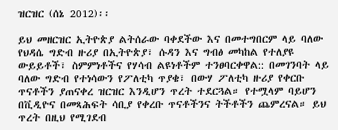ዝርዝር (ሰኔ 2012)፡፡

ይህ መዘርዝር ኢትዮጵያ ልትሰራው ባቀደችው እና በመተግበርም ላይ ባለው የህዳሴ ግድብ ዙሪያ በኢትዮጵያ፣ ሱዳን እና ግብፅ መካከል የተለያዩ ውይይቶች፣ ስምምነቶችና የሃሳብ ልዩነቶችም ተንፀባርቀዋል:: በመገንባት ላይ ባለው ግድብ የተነሳውን የፖለቲካ ጥያቄ፣ በውሃ ፖለቲካ ዙሪያ የቀርቡ ጥናቶችን ያጠናቀረ ዝርዝር እንዲሆን ጥረት ተደርጓል። የተሟላም ባይሆን በቪዲዮና በመጻሕፍት ሳቢያ የቀረቡ ጥናቶችንና ትችቶችን ጨምረናል። ይህ ጥረት በዚህ የሚገደብ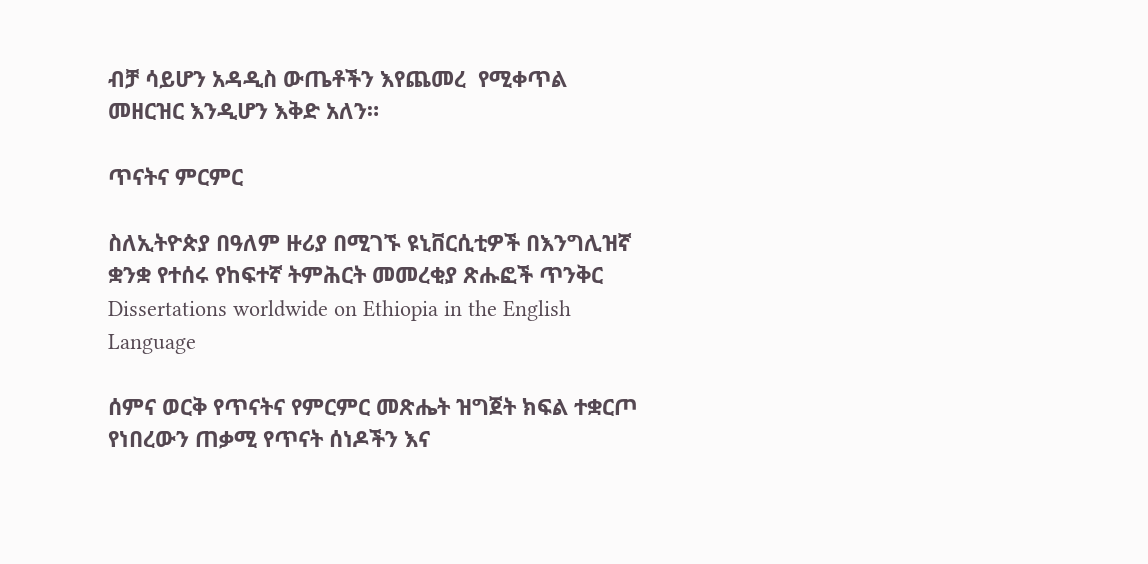ብቻ ሳይሆን አዳዲስ ውጤቶችን እየጨመረ  የሚቀጥል መዘርዝር እንዲሆን እቅድ አለን።

ጥናትና ምርምር

ስለኢትዮጵያ በዓለም ዙሪያ በሚገኙ ዩኒቨርሲቲዎች በእንግሊዝኛ ቋንቋ የተሰሩ የከፍተኛ ትምሕርት መመረቂያ ጽሑፎች ጥንቅር Dissertations worldwide on Ethiopia in the English Language

ሰምና ወርቅ የጥናትና የምርምር መጽሔት ዝግጀት ክፍል ተቋርጦ የነበረውን ጠቃሚ የጥናት ሰነዶችን እና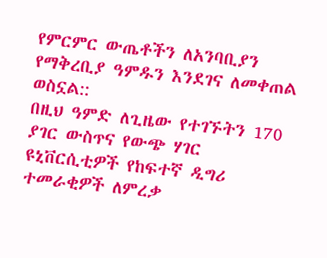የምርምር ውጤቶችን ለአንባቢያን የማቅረቢያ ዓምዱን እንደገና ለመቀጠል ወስኗል::
በዚህ ዓምድ ለጊዜው የተገኙትን 170 ያገር ውስጥና የውጭ ሃገር ዩኒቨርሲቲዎች የከፍተኛ ዲግሪ ተመራቂዎች ለምረቃ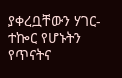ያቀረቧቸውን ሃገር-ተኰር የሆኑትን የጥናትና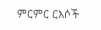ምርምር ርእሶች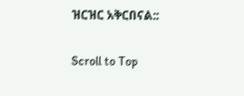ዝርዝር አቅርበናል::

Scroll to Top